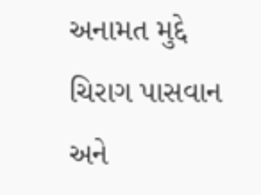અનામત મુદ્દે ચિરાગ પાસવાન અને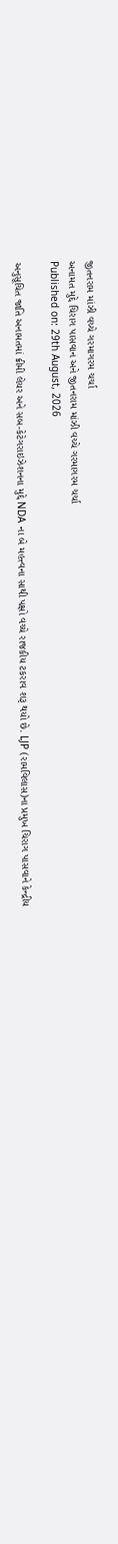જીતનરામ માંઝી વચ્ચે ગરમાગરમ ચર્ચા
અનામત મુદ્દે ચિરાગ પાસવાન અને જીતનરામ માંઝી વચ્ચે ગરમાગરમ ચર્ચા
Published on: 29th August, 2026

અનુસૂચિત જાતિ અનામતમાં ક્રીમી લેયર અને સબ-કેટેગરાઇઝેશનના મુદ્દે NDA ના બે મહત્ત્વના સાથી પક્ષો વચ્ચે રાજકીય ટકરાવ શરૂ થયો છે. LJP (રામવિલાસ)ના પ્રમુખ ચિરાગ પાસવાને કેન્દ્રીય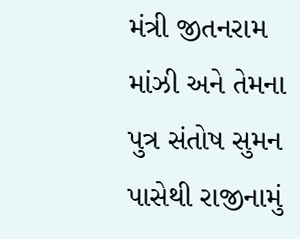મંત્રી જીતનરામ માંઝી અને તેમના પુત્ર સંતોષ સુમન પાસેથી રાજીનામું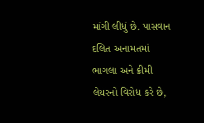માંગી લીધું છે. પાસવાન દલિત અનામતમાં ભાગલા અને ક્રીમી લેયરનો વિરોધ કરે છે,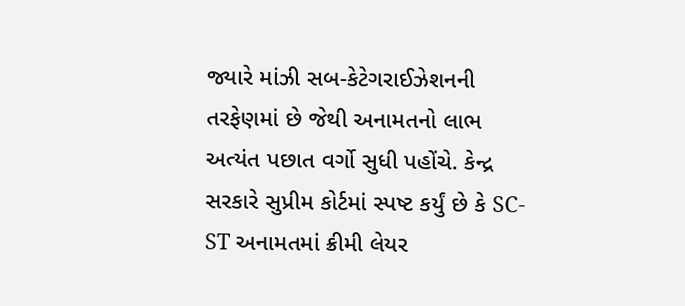જ્યારે માંઝી સબ-કેટેગરાઈઝેશનની તરફેણમાં છે જેથી અનામતનો લાભ અત્યંત પછાત વર્ગો સુધી પહોંચે. કેન્દ્ર સરકારે સુપ્રીમ કોર્ટમાં સ્પષ્ટ કર્યું છે કે SC-ST અનામતમાં ક્રીમી લેયર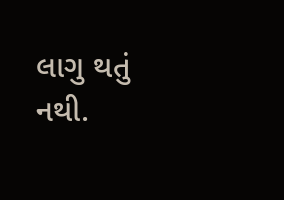લાગુ થતું નથી.